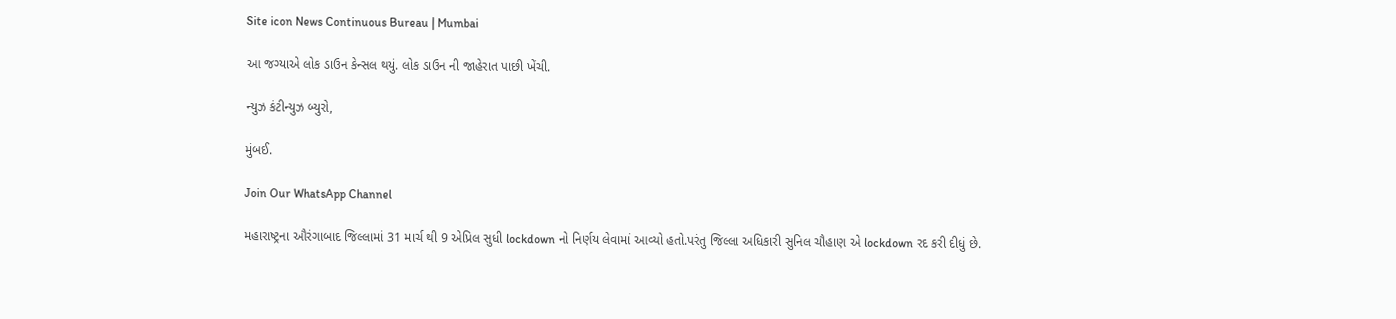Site icon News Continuous Bureau | Mumbai

આ જગ્યાએ લોક ડાઉન કેન્સલ થયું. લોક ડાઉન ની જાહેરાત પાછી ખેંચી.

ન્યુઝ કંટીન્યુઝ બ્યુરો,

મુંબઈ.

Join Our WhatsApp Channel

મહારાષ્ટ્રના ઔરંગાબાદ જિલ્લામાં 31 માર્ચ થી 9 એપ્રિલ સુધી lockdown નો નિર્ણય લેવામાં આવ્યો હતો.પરંતુ જિલ્લા અધિકારી સુનિલ ચૌહાણ એ lockdown રદ કરી દીધું છે.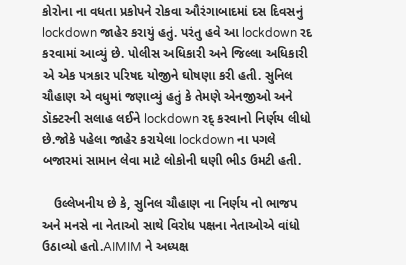કોરોના ના વધતા પ્રકોપને રોકવા ઔરંગાબાદમાં દસ દિવસનું lockdown જાહેર કરાયું હતું. પરંતુ હવે આ lockdown રદ કરવામાં આવ્યું છે. પોલીસ અધિકારી અને જિલ્લા અધિકારી એ એક પત્રકાર પરિષદ યોજીને ઘોષણા કરી હતી. સુનિલ ચૌહાણ એ વધુમાં જણાવ્યું હતું કે તેમણે એનજીઓ અને ડૉક્ટરની સલાહ લઈને lockdown રદ્ કરવાનો નિર્ણય લીધો છે.જોકે પહેલા જાહેર કરાયેલા lockdown ના પગલે બજારમાં સામાન લેવા માટે લોકોની ઘણી ભીડ ઉમટી હતી.

   ઉલ્લેખનીય છે કે, સુનિલ ચૌહાણ ના નિર્ણય નો ભાજપ અને મનસે ના નેતાઓ સાથે વિરોધ પક્ષના નેતાઓએ વાંધો ઉઠાવ્યો હતો.AIMIM ને અધ્યક્ષ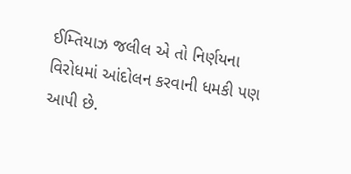ઈમ્તિયાઝ જલીલ એ તો નિર્ણયના વિરોધમાં આંદોલન કરવાની ધમકી પણ આપી છે.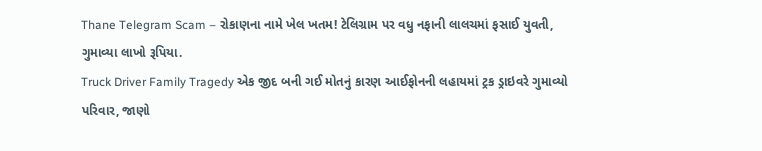Thane Telegram Scam – રોકાણના નામે ખેલ ખતમ! ટેલિગ્રામ પર વધુ નફાની લાલચમાં ફસાઈ યુવતી, ગુમાવ્યા લાખો રૂપિયા.
Truck Driver Family Tragedy એક જીદ બની ગઈ મોતનું કારણ આઈફોનની લહાયમાં ટ્રક ડ્રાઇવરે ગુમાવ્યો પરિવાર, જાણો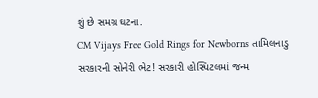શું છે સમગ્ર ઘટના.
CM Vijays Free Gold Rings for Newborns તામિલનાડુ સરકારની સોનેરી ભેટ! સરકારી હોસ્પિટલમાં જન્મ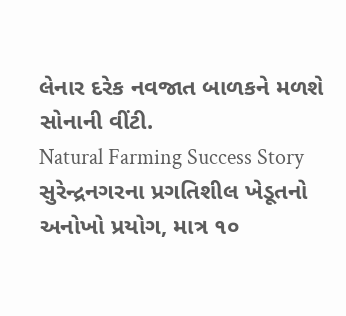લેનાર દરેક નવજાત બાળકને મળશે સોનાની વીંટી.
Natural Farming Success Story સુરેન્દ્રનગરના પ્રગતિશીલ ખેડૂતનો અનોખો પ્રયોગ, માત્ર ૧૦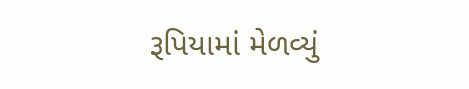રૂપિયામાં મેળવ્યું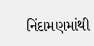નિંદામણમાંથી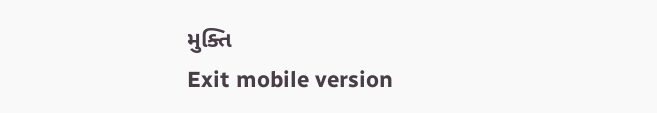મુક્તિ
Exit mobile version